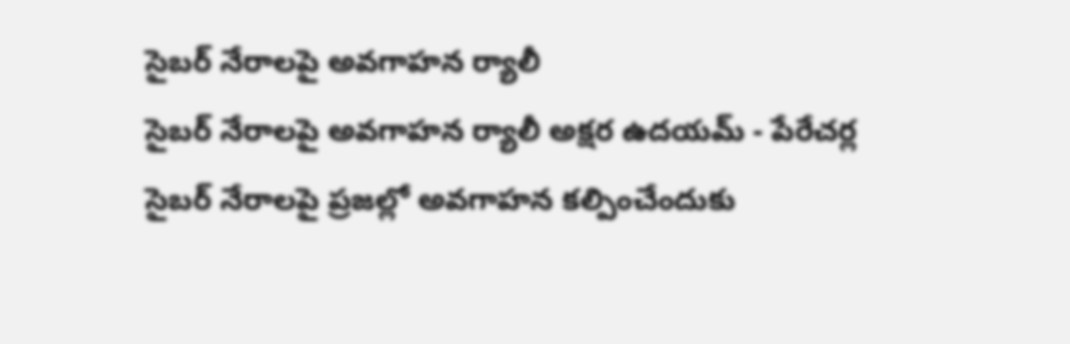సైబర్ నేరాలపై అవగాహన ర్యాలీ
సైబర్ నేరాలపై అవగాహన ర్యాలీ అక్షర ఉదయమ్ - పేరేచర్ల సైబర్ నేరాలపై ప్రజల్లో అవగాహన కల్పించేందుకు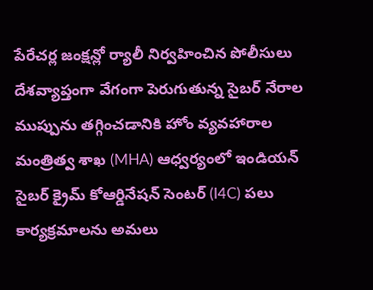పేరేచర్ల జంక్షన్లో ర్యాలీ నిర్వహించిన పోలీసులు దేశవ్యాప్తంగా వేగంగా పెరుగుతున్న సైబర్ నేరాల ముప్పును తగ్గించడానికి హోం వ్యవహారాల మంత్రిత్వ శాఖ (MHA) ఆధ్వర్యంలో ఇండియన్ సైబర్ క్రైమ్ కోఆర్డినేషన్ సెంటర్ (I4C) పలు కార్యక్రమాలను అమలు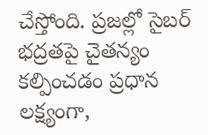చేస్తోంది. ప్రజల్లో సైబర్ భద్రతపై చైతన్యం కల్పించడం ప్రధాన లక్ష్యంగా,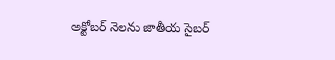అక్టోబర్ నెలను జాతీయ సైబర్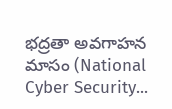భద్రతా అవగాహన మాసం (National Cyber Security...